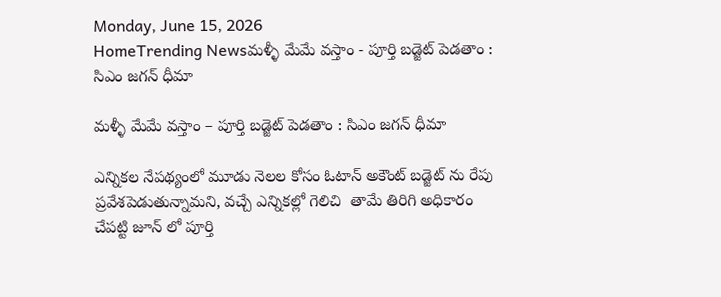Monday, June 15, 2026
HomeTrending Newsమళ్ళీ మేమే వస్తాం - పూర్తి బడ్జెట్ పెడతాం : సిఎం జగన్ ధీమా

మళ్ళీ మేమే వస్తాం – పూర్తి బడ్జెట్ పెడతాం : సిఎం జగన్ ధీమా

ఎన్నికల నేపథ్యంలో మూడు నెలల కోసం ఓటాన్ అకౌంట్ బడ్జెట్ ను రేపు ప్రవేశపెడుతున్నామని, వచ్చే ఎన్నికల్లో గెలిచి  తామే తిరిగి అధికారం చేపట్టి జూన్ లో పూర్తి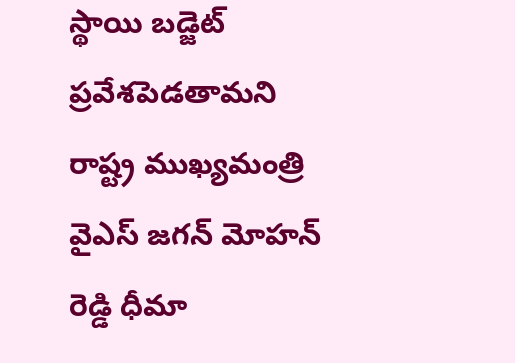స్థాయి బడ్జెట్ ప్రవేశపెడతామని రాష్ట్ర ముఖ్యమంత్రి వైఎస్ జగన్ మోహన్ రెడ్డి ధీమా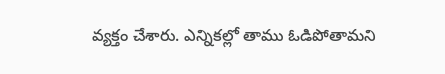వ్యక్తం చేశారు. ఎన్నికల్లో తాము ఓడిపోతామని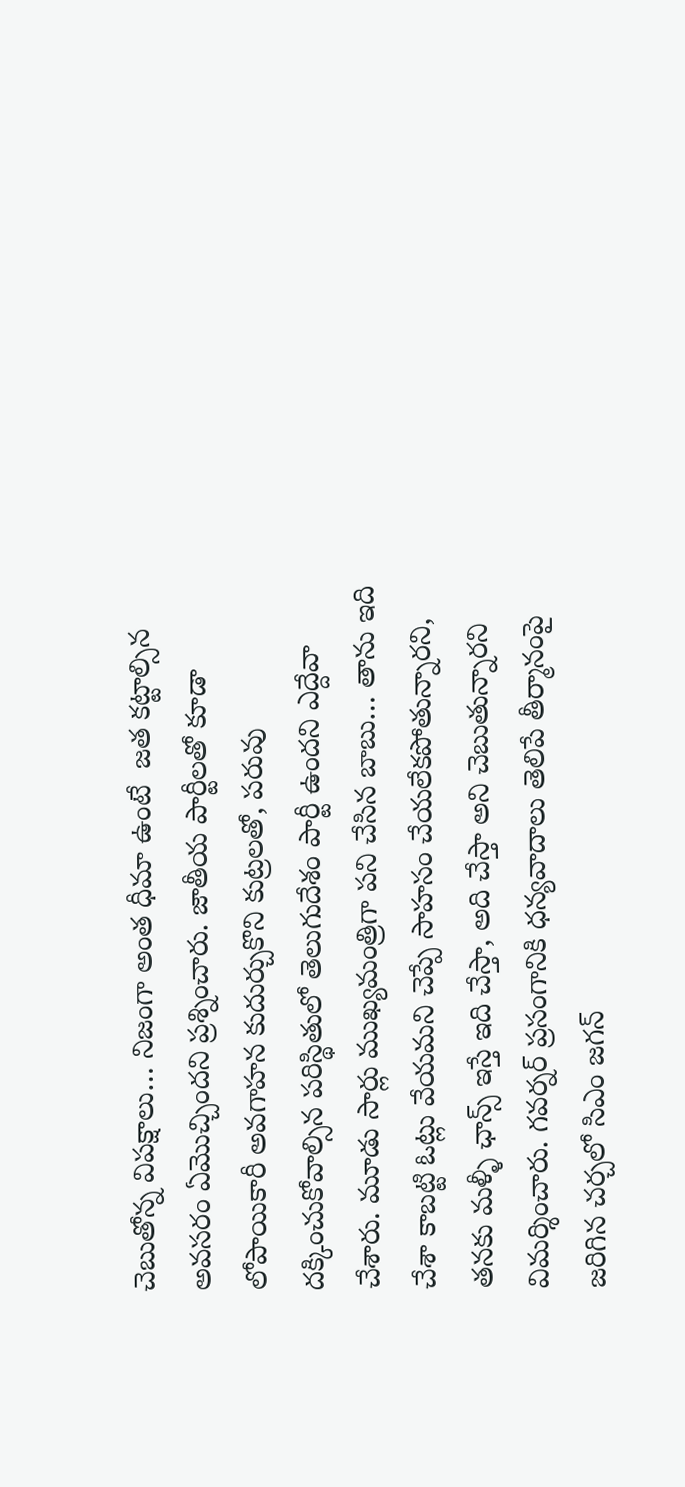చెబుతోన్న విపక్షాలు… నిజంగా అంత ధీమా ఉంటే  జత కట్టాల్సిన అవసరం ఏమొచ్చిందని ప్రశ్నించారు. జాతీయ పార్టీలతో కూడా లోపాయికారీ అవగాహన కుదుర్చుకొని కుట్రలతో, పరువు దక్కించుకోవాల్సిన పరిస్థితులో తెలుగుదేశం పార్టీ ఉందని ఎద్దేవా చేశారు. మూడు సార్లు ముఖ్యమంత్రిగా పని చేసిన బాబు… తాను ఇది చేశా కాబట్టి ఓట్లు వేయమని చెప్పే సాహసం చేయలేకపోతున్నారని, తనకు మళ్ళీ ఛాన్స్ ఇస్తే ఇది చేస్తా, అది చేస్తా అని చెబుతున్నారని విమర్శించారు. గవర్నర్ ప్రసంగానికి ధన్యవాదాలు తెలిపే తీర్మానంపై జరిగిన చర్చలో సిఎం జగన్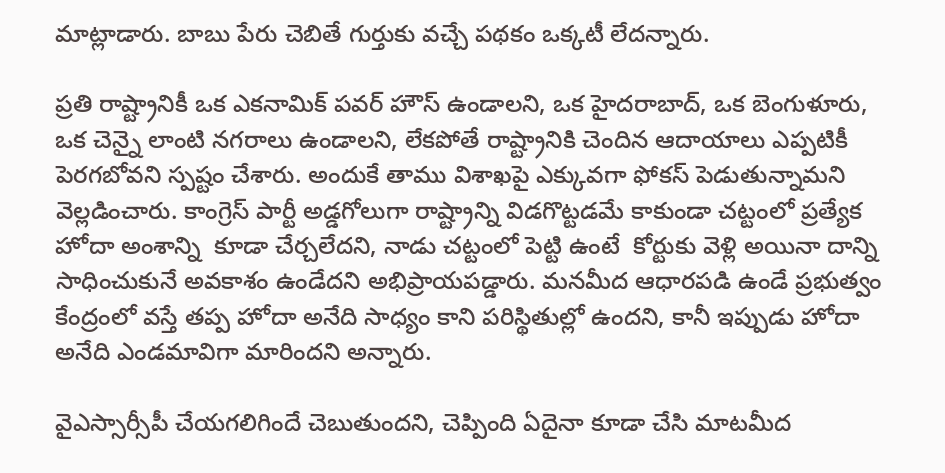మాట్లాడారు. బాబు పేరు చెబితే గుర్తుకు వచ్చే పథకం ఒక్కటీ లేదన్నారు.

ప్రతి రాష్ట్రానికీ ఒక ఎకనామిక్ పవర్ హౌస్ ఉండాలని, ఒక హైదరాబాద్, ఒక బెంగుళూరు, ఒక చెన్నై లాంటి నగరాలు ఉండాలని, లేకపోతే రాష్ట్రానికి చెందిన ఆదాయాలు ఎప్పటికీ పెరగబోవని స్పష్టం చేశారు. అందుకే తాము విశాఖపై ఎక్కువగా ఫోకస్ పెడుతున్నామని వెల్లడించారు. కాంగ్రెస్ పార్టీ అడ్డగోలుగా రాష్ట్రాన్ని విడగొట్టడమే కాకుండా చట్టంలో ప్రత్యేక హోదా అంశాన్ని  కూడా చేర్చలేదని, నాడు చట్టంలో పెట్టి ఉంటే  కోర్టుకు వెళ్లి అయినా దాన్ని సాధించుకునే అవకాశం ఉండేదని అభిప్రాయపడ్డారు. మనమీద ఆధారపడి ఉండే ప్రభుత్వం కేంద్రంలో వస్తే తప్ప హోదా అనేది సాధ్యం కాని పరిస్థితుల్లో ఉందని, కానీ ఇప్పుడు హోదా అనేది ఎండమావిగా మారిందని అన్నారు.

వైఎస్సార్సీపీ చేయగలిగిందే చెబుతుందని, చెప్పింది ఏదైనా కూడా చేసి మాటమీద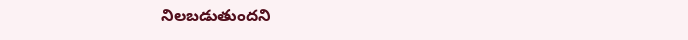నిలబడుతుందని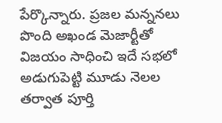పేర్కొన్నారు. ప్రజల మన్ననలు పొంది అఖండ మెజార్టీతో విజయం సాధించి ఇదే సభలో అడుగుపెట్టి మూడు నెలల తర్వాత పూర్తి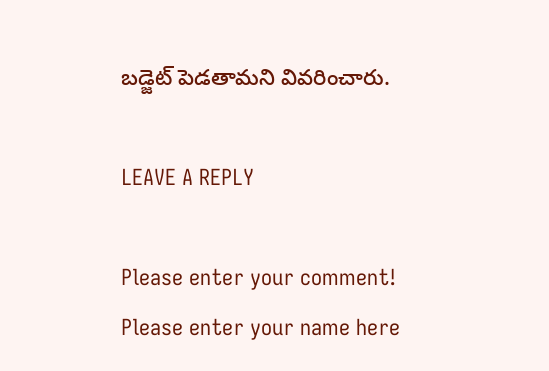బడ్జెట్ పెడతామని వివరించారు.

LEAVE A REPLY

Please enter your comment!
Please enter your name here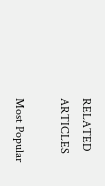RELATED ARTICLES

Most Popular